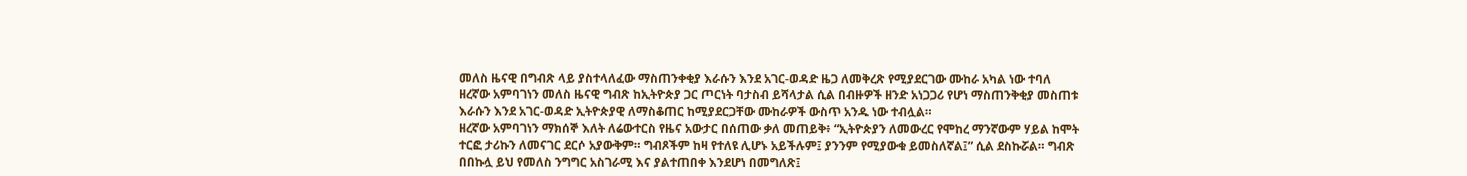መለስ ዜናዊ በግብጽ ላይ ያስተላለፈው ማስጠንቀቂያ እራሱን እንደ አገር-ወዳድ ዜጋ ለመቅረጽ የሚያደርገው ሙከራ አካል ነው ተባለ
ዘረኛው አምባገነን መለስ ዜናዊ ግብጽ ከኢትዮጵያ ጋር ጦርነት ባታስብ ይሻላታል ሲል በብዙዎች ዘንድ አነጋጋሪ የሆነ ማስጠንቅቂያ መስጠቱ እራሱን እንደ አገር-ወዳድ ኢትዮጵያዊ ለማስቆጠር ከሚያደርጋቸው ሙከራዎች ውስጥ አንዱ ነው ተብሏል።
ዘረኛው አምባገነን ማክሰኞ እለት ለሬውተርስ የዜና አውታር በሰጠው ቃለ መጠይቅ፥ “ኢትዮጵያን ለመውረር የሞከረ ማንኛውም ሃይል ከሞት ተርፎ ታሪኩን ለመናገር ደርሶ አያውቅም። ግብጾችም ከዛ የተለዩ ሊሆኑ አይችሉም፤ ያንንም የሚያውቁ ይመስለኛል፤” ሲል ደስኩሯል። ግብጽ በበኩሏ ይህ የመለስ ንግግር አስገራሚ እና ያልተጠበቀ እንደሆነ በመግለጽ፤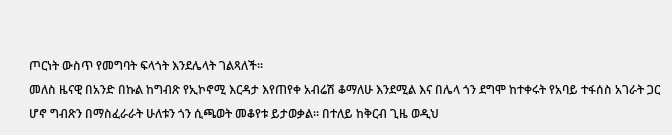ጦርነት ውስጥ የመግባት ፍላጎት እንደሌላት ገልጻለች።
መለስ ዜናዊ በአንድ በኩል ከግብጽ የኢኮኖሚ እርዳታ እየጠየቀ አብሬሽ ቆማለሁ እንደሚል እና በሌላ ጎን ደግሞ ከተቀሩት የአባይ ተፋሰስ አገራት ጋር ሆኖ ግብጽን በማስፈራራት ሁለቱን ጎን ሲጫወት መቆየቱ ይታወቃል። በተለይ ከቅርብ ጊዜ ወዲህ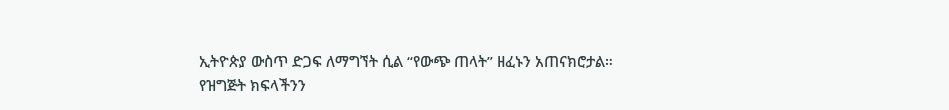ኢትዮጵያ ውስጥ ድጋፍ ለማግኘት ሲል “የውጭ ጠላት” ዘፈኑን አጠናክሮታል።
የዝግጅት ክፍላችንን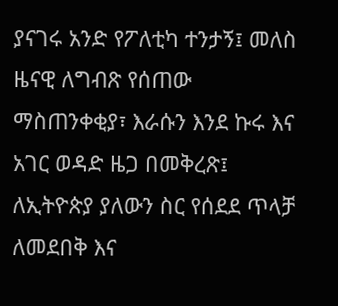ያናገሩ አንድ የፖለቲካ ተንታኝ፤ መለስ ዜናዊ ለግብጽ የሰጠው ማስጠንቀቂያ፣ እራሱን እንደ ኩሩ እና አገር ወዳድ ዜጋ በመቅረጽ፤ ለኢትዮጵያ ያለውን ስር የሰደደ ጥላቻ ለመደበቅ እና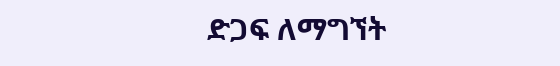ድጋፍ ለማግኘት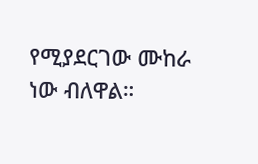የሚያደርገው ሙከራ ነው ብለዋል።